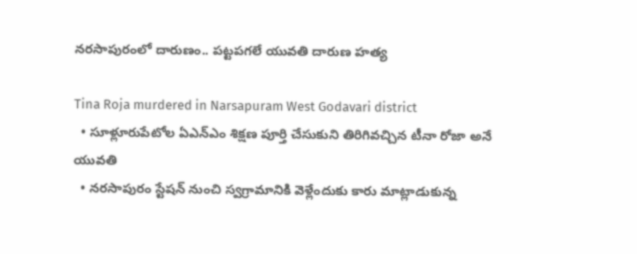నరసాపురంలో దారుణం.. పట్టపగలే యువతి దారుణ హత్య

Tina Roja murdered in Narsapuram West Godavari district
  • సూళ్లూరుపేటోల ఏఎన్ఎం శిక్షణ పూర్తి చేసుకుని తిరిగివచ్చిన టీనా రోజా అనే యువతి
  • నరసాపురం స్టేషన్ నుంచి స్వగ్రామానికి వెళ్లేందుకు కారు మాట్లాడుకున్న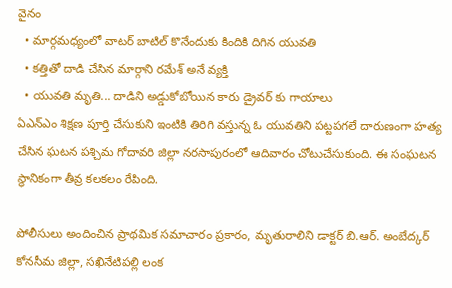వైనం
  • మార్గమధ్యంలో వాటర్ బాటిల్ కొనేందుకు కిందికి దిగిన యువతి
  • కత్తితో దాడి చేసిన మార్గాని రమేశ్ అనే వ్యక్తి
  • యువతి మృతి... దాడిని అడ్డుకోబోయిన కారు డ్రైవర్ కు గాయాలు
ఏఎన్ఎం శిక్షణ పూర్తి చేసుకుని ఇంటికి తిరిగి వస్తున్న ఓ యువతిని పట్టపగలే దారుణంగా హత్య చేసిన ఘటన పశ్చిమ గోదావరి జిల్లా నరసాపురంలో ఆదివారం చోటుచేసుకుంది. ఈ సంఘటన స్థానికంగా తీవ్ర కలకలం రేపింది.

పోలీసులు అందించిన ప్రాథమిక సమాచారం ప్రకారం, మృతురాలిని డాక్టర్ బి.ఆర్. అంబేద్కర్ కోనసీమ జిల్లా, సఖినేటిపల్లి లంక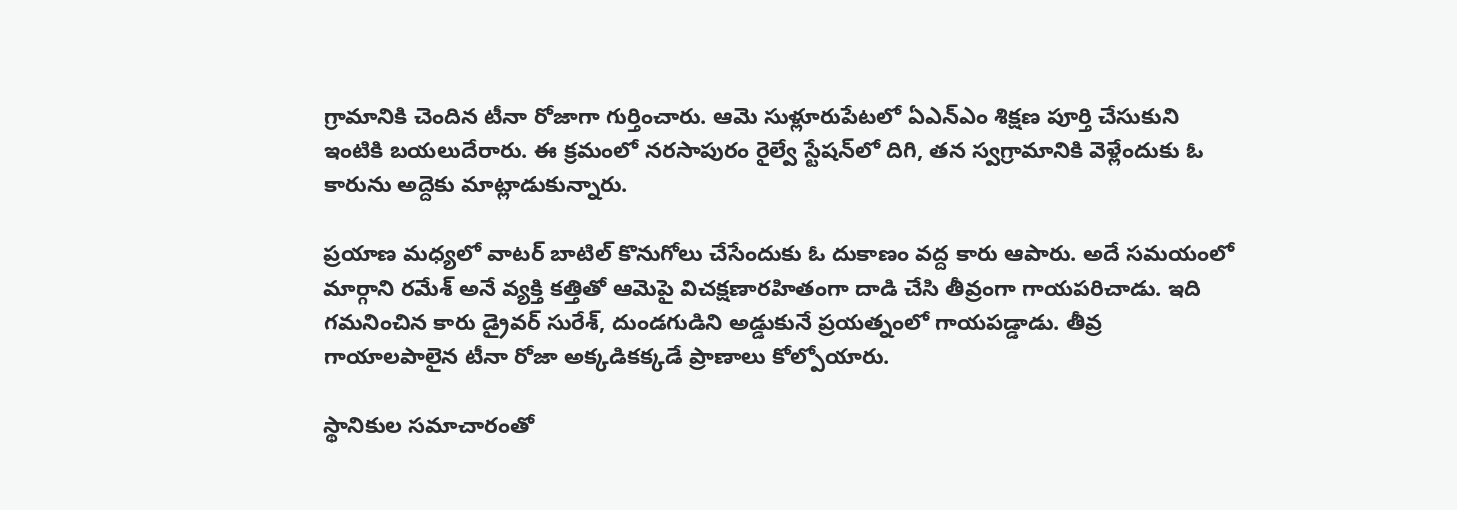గ్రామానికి చెందిన టీనా రోజాగా గుర్తించారు. ఆమె సుళ్లూరుపేటలో ఏఎన్ఎం శిక్షణ పూర్తి చేసుకుని ఇంటికి బయలుదేరారు. ఈ క్రమంలో నరసాపురం రైల్వే స్టేషన్‌లో దిగి, తన స్వగ్రామానికి వెళ్లేందుకు ఓ కారును అద్దెకు మాట్లాడుకున్నారు.

ప్రయాణ మధ్యలో వాటర్ బాటిల్ కొనుగోలు చేసేందుకు ఓ దుకాణం వద్ద కారు ఆపారు. అదే సమయంలో మార్గాని రమేశ్ అనే వ్యక్తి కత్తితో ఆమెపై విచక్షణారహితంగా దాడి చేసి తీవ్రంగా గాయపరిచాడు. ఇది గమనించిన కారు డ్రైవర్ సురేశ్, దుండగుడిని అడ్డుకునే ప్రయత్నంలో గాయపడ్డాడు. తీవ్ర గాయాలపాలైన టీనా రోజా అక్కడికక్కడే ప్రాణాలు కోల్పోయారు.

స్థానికుల సమాచారంతో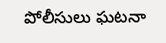పోలీసులు ఘటనా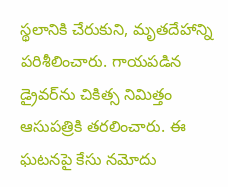స్థలానికి చేరుకుని, మృతదేహాన్ని పరిశీలించారు. గాయపడిన డ్రైవర్‌ను చికిత్స నిమిత్తం ఆసుపత్రికి తరలించారు. ఈ ఘటనపై కేసు నమోదు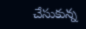చేసుకున్న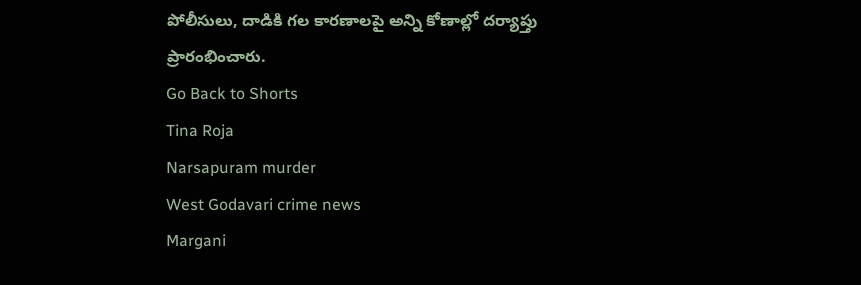పోలీసులు, దాడికి గల కారణాలపై అన్ని కోణాల్లో దర్యాప్తు ప్రారంభించారు.
Go Back to Shorts
Tina Roja
Narsapuram murder
West Godavari crime news
Margani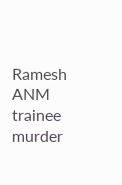Ramesh
ANM trainee murder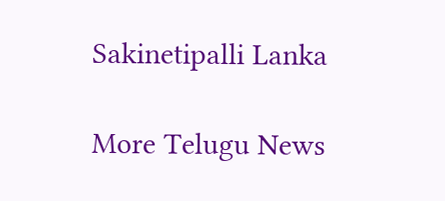Sakinetipalli Lanka

More Telugu News